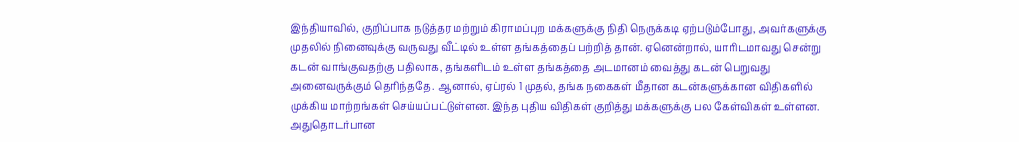இந்தியாவில், குறிப்பாக நடுத்தர மற்றும் கிராமப்புற மக்களுக்கு நிதி நெருக்கடி ஏற்படும்போது, அவர்களுக்கு முதலில் நினைவுக்கு வருவது வீட்டில் உள்ள தங்கத்தைப் பற்றித் தான். ஏனென்றால், யாரிடமாவது சென்று கடன் வாங்குவதற்கு பதிலாக, தங்களிடம் உள்ள தங்கத்தை அடமானம் வைத்து கடன் பெறுவது அனைவருக்கும் தெரிந்ததே. ஆனால், ஏப்ரல் 1 முதல், தங்க நகைகள் மீதான கடன்களுக்கான விதிகளில் முக்கிய மாற்றங்கள் செய்யப்பட்டுள்ளன. இந்த புதிய விதிகள் குறித்து மக்களுக்கு பல கேள்விகள் உள்ளன. அதுதொடர்பான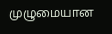முழுமையான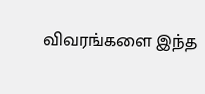விவரங்களை இந்த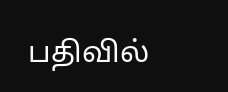பதிவில்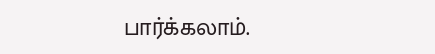பார்க்கலாம்.